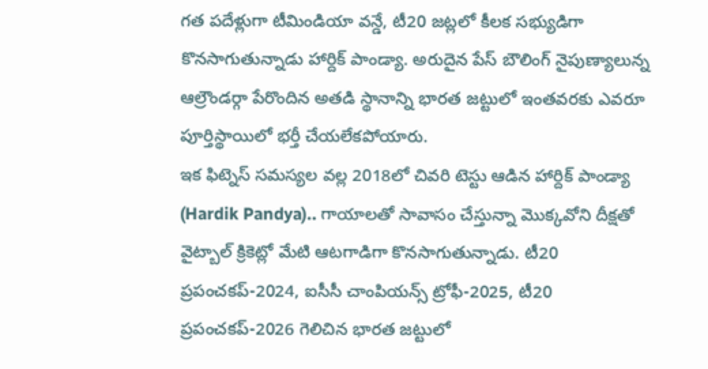గత పదేళ్లుగా టీమిండియా వన్డే, టీ20 జట్లలో కీలక సభ్యుడిగా కొనసాగుతున్నాడు హార్దిక్ పాండ్యా. అరుదైన పేస్ బౌలింగ్ నైపుణ్యాలున్న ఆల్రౌండర్గా పేరొందిన అతడి స్థానాన్ని భారత జట్టులో ఇంతవరకు ఎవరూ పూర్తిస్థాయిలో భర్తీ చేయలేకపోయారు.
ఇక ఫిట్నెస్ సమస్యల వల్ల 2018లో చివరి టెస్టు ఆడిన హార్దిక్ పాండ్యా (Hardik Pandya).. గాయాలతో సావాసం చేస్తున్నా మొక్కవోని దీక్షతో వైట్బాల్ క్రికెట్లో మేటి ఆటగాడిగా కొనసాగుతున్నాడు. టీ20 ప్రపంచకప్-2024, ఐసీసీ చాంపియన్స్ ట్రోఫీ-2025, టీ20 ప్రపంచకప్-2026 గెలిచిన భారత జట్టులో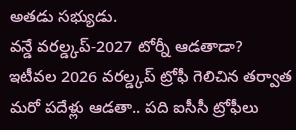అతడు సభ్యుడు.
వన్డే వరల్డ్కప్-2027 టోర్నీ ఆడతాడా?
ఇటీవల 2026 వరల్డ్కప్ ట్రోఫీ గెలిచిన తర్వాత మరో పదేళ్లు ఆడతా.. పది ఐసీసీ ట్రోఫీలు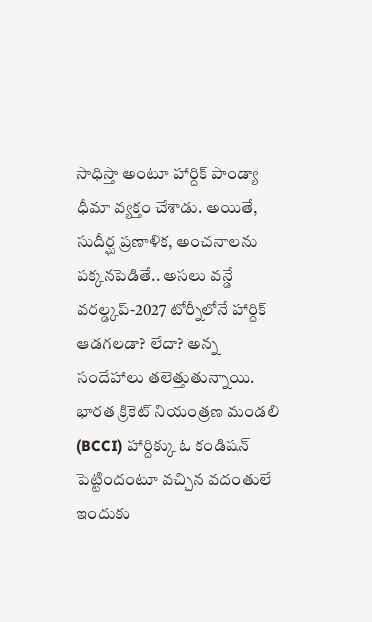సాధిస్తా అంటూ హార్దిక్ పాండ్యా ధీమా వ్యక్తం చేశాడు. అయితే, సుదీర్ఘ ప్రణాళిక, అంచనాలను పక్కనపెడితే.. అసలు వన్డే వరల్డ్కప్-2027 టోర్నీలోనే హార్దిక్ ఆడగలడా? లేదా? అన్న సందేహాలు తలెత్తుతున్నాయి. భారత క్రికెట్ నియంత్రణ మండలి (BCCI) హార్దిక్కు ఓ కండిషన్ పెట్టిందంటూ వచ్చిన వదంతులే ఇందుకు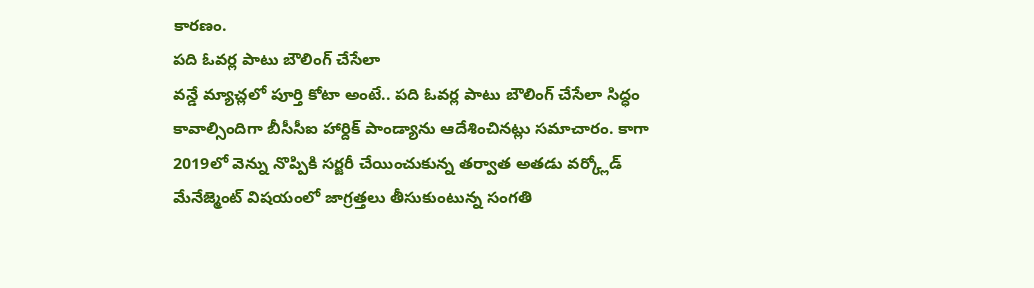కారణం.
పది ఓవర్ల పాటు బౌలింగ్ చేసేలా
వన్డే మ్యాచ్లలో పూర్తి కోటా అంటే.. పది ఓవర్ల పాటు బౌలింగ్ చేసేలా సిద్ధం కావాల్సిందిగా బీసీసీఐ హార్దిక్ పాండ్యాను ఆదేశించినట్లు సమాచారం. కాగా 2019లో వెన్ను నొప్పికి సర్జరీ చేయించుకున్న తర్వాత అతడు వర్క్లోడ్ మేనేజ్మెంట్ విషయంలో జాగ్రత్తలు తీసుకుంటున్న సంగతి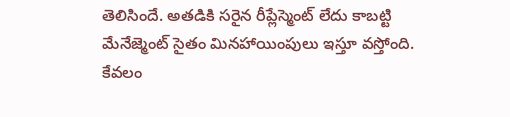తెలిసిందే. అతడికి సరైన రీప్లేస్మెంట్ లేదు కాబట్టి మేనేజ్మెంట్ సైతం మినహాయింపులు ఇస్తూ వస్తోంది.
కేవలం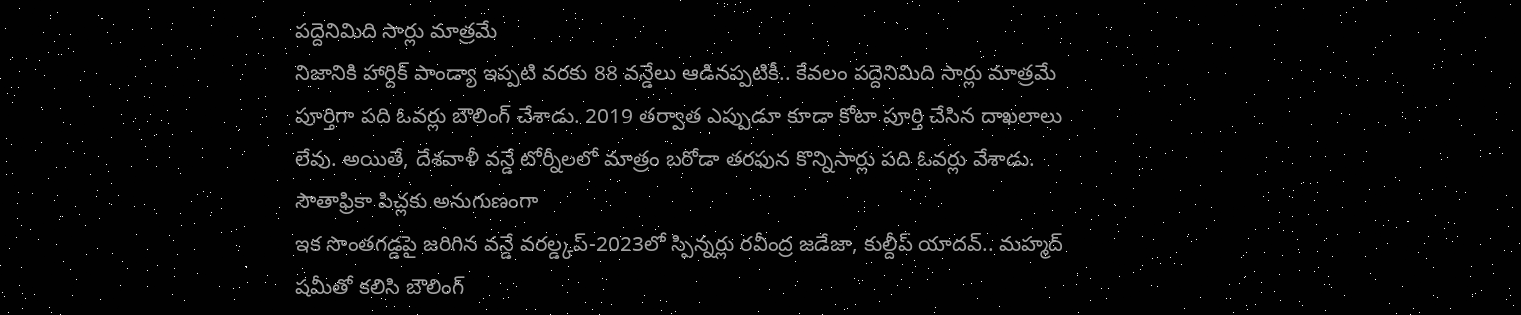పద్దెనిమిది సార్లు మాత్రమే
నిజానికి హార్దిక్ పాండ్యా ఇప్పటి వరకు 88 వన్డేలు ఆడినప్పటికీ.. కేవలం పద్దెనిమిది సార్లు మాత్రమే పూర్తిగా పది ఓవర్లు బౌలింగ్ చేశాడు. 2019 తర్వాత ఎప్పుడూ కూడా కోటా పూర్తి చేసిన దాఖలాలు లేవు. అయితే, దేశవాళీ వన్డే టోర్నీలలో మాత్రం బరోడా తరఫున కొన్నిసార్లు పది ఓవర్లు వేశాడు.
సౌతాఫ్రికా పిచ్లకు అనుగుణంగా
ఇక సొంతగడ్డపై జరిగిన వన్డే వరల్డ్కప్-2023లో స్పిన్నర్లు రవీంద్ర జడేజా, కుల్దీప్ యాదవ్.. మహ్మద్ షమీతో కలిసి బౌలింగ్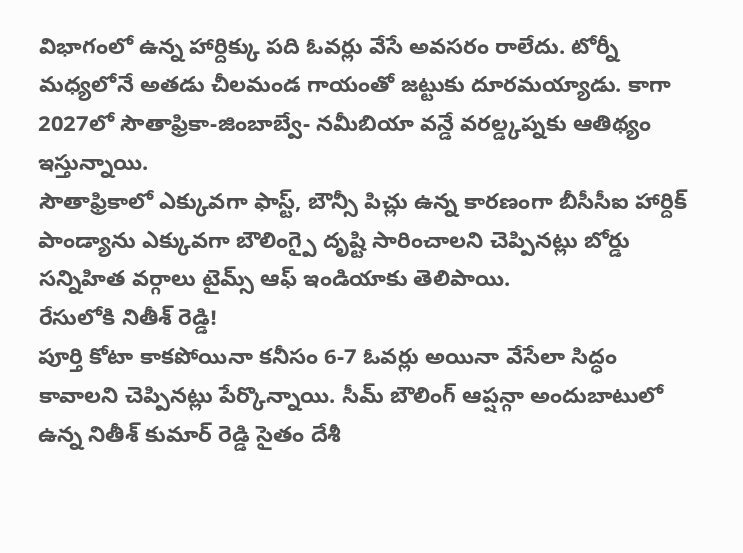విభాగంలో ఉన్న హార్దిక్కు పది ఓవర్లు వేసే అవసరం రాలేదు. టోర్నీ మధ్యలోనే అతడు చీలమండ గాయంతో జట్టుకు దూరమయ్యాడు. కాగా 2027లో సౌతాఫ్రికా-జింబాబ్వే- నమీబియా వన్డే వరల్డ్కప్నకు ఆతిథ్యం ఇస్తున్నాయి.
సౌతాఫ్రికాలో ఎక్కువగా ఫాస్ట్, బౌన్సీ పిచ్లు ఉన్న కారణంగా బీసీసీఐ హార్దిక్ పాండ్యాను ఎక్కువగా బౌలింగ్పై దృష్టి సారించాలని చెప్పినట్లు బోర్డు సన్నిహిత వర్గాలు టైమ్స్ ఆఫ్ ఇండియాకు తెలిపాయి.
రేసులోకి నితీశ్ రెడ్డి!
పూర్తి కోటా కాకపోయినా కనీసం 6-7 ఓవర్లు అయినా వేసేలా సిద్ధం కావాలని చెప్పినట్లు పేర్కొన్నాయి. సీమ్ బౌలింగ్ ఆప్షన్గా అందుబాటులో ఉన్న నితీశ్ కుమార్ రెడ్డి సైతం దేశీ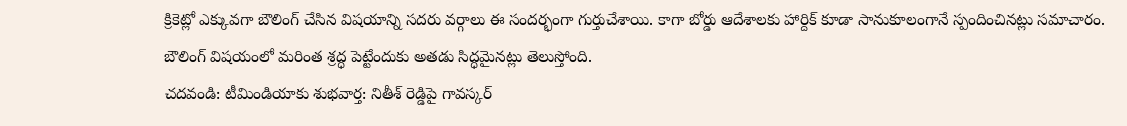క్రికెట్లో ఎక్కువగా బౌలింగ్ చేసిన విషయాన్ని సదరు వర్గాలు ఈ సందర్భంగా గుర్తుచేశాయి. కాగా బోర్డు ఆదేశాలకు హార్దిక్ కూడా సానుకూలంగానే స్పందించినట్లు సమాచారం. బౌలింగ్ విషయంలో మరింత శ్రద్ధ పెట్టేందుకు అతడు సిద్ధమైనట్లు తెలుస్తోంది.
చదవండి: టీమిండియాకు శుభవార్త: నితీశ్ రెడ్డిపై గావస్కర్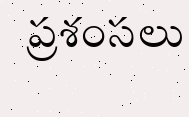ప్రశంసలు